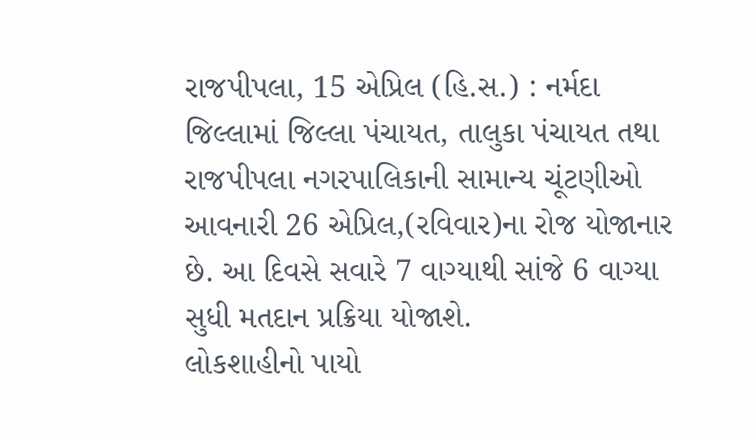રાજપીપલા, 15 એપ્રિલ (હિ.સ.) : નર્મદા જિલ્લામાં જિલ્લા પંચાયત, તાલુકા પંચાયત તથા રાજપીપલા નગરપાલિકાની સામાન્ય ચૂંટણીઓ આવનારી 26 એપ્રિલ,(રવિવાર)ના રોજ યોજાનાર છે. આ દિવસે સવારે 7 વાગ્યાથી સાંજે 6 વાગ્યા સુધી મતદાન પ્રક્રિયા યોજાશે.
લોકશાહીનો પાયો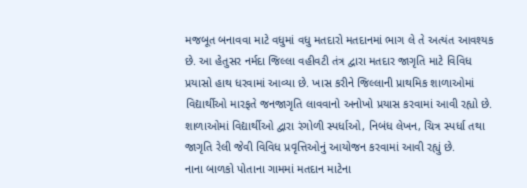મજબૂત બનાવવા માટે વધુમાં વધુ મતદારો મતદાનમાં ભાગ લે તે અત્યંત આવશ્યક છે. આ હેતુસર નર્મદા જિલ્લા વહીવટી તંત્ર દ્વારા મતદાર જાગૃતિ માટે વિવિધ પ્રયાસો હાથ ધરવામાં આવ્યા છે. ખાસ કરીને જિલ્લાની પ્રાથમિક શાળાઓમાં વિદ્યાર્થીઓ મારફતે જનજાગૃતિ લાવવાનો અનોખો પ્રયાસ કરવામાં આવી રહ્યો છે.
શાળાઓમાં વિદ્યાર્થીઓ દ્વારા રંગોળી સ્પર્ધાઓ, નિબંધ લેખન, ચિત્ર સ્પર્ધા તથા જાગૃતિ રેલી જેવી વિવિધ પ્રવૃત્તિઓનું આયોજન કરવામાં આવી રહ્યું છે.
નાના બાળકો પોતાના ગામમાં મતદાન માટેના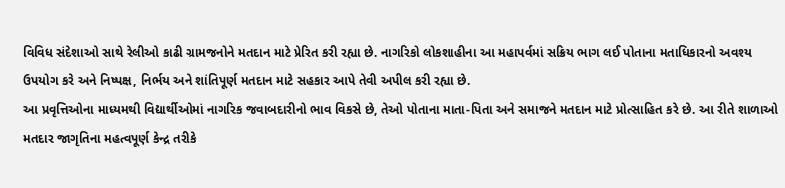વિવિધ સંદેશાઓ સાથે રેલીઓ કાઢી ગ્રામજનોને મતદાન માટે પ્રેરિત કરી રહ્યા છે. નાગરિકો લોકશાહીના આ મહાપર્વમાં સક્રિય ભાગ લઈ પોતાના મતાધિકારનો અવશ્ય ઉપયોગ કરે અને નિષ્પક્ષ, નિર્ભય અને શાંતિપૂર્ણ મતદાન માટે સહકાર આપે તેવી અપીલ કરી રહ્યા છે.
આ પ્રવૃત્તિઓના માધ્યમથી વિદ્યાર્થીઓમાં નાગરિક જવાબદારીનો ભાવ વિકસે છે, તેઓ પોતાના માતા-પિતા અને સમાજને મતદાન માટે પ્રોત્સાહિત કરે છે. આ રીતે શાળાઓ મતદાર જાગૃતિના મહત્વપૂર્ણ કેન્દ્ર તરીકે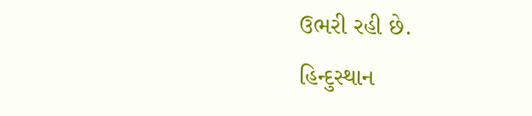ઉભરી રહી છે.
હિન્દુસ્થાન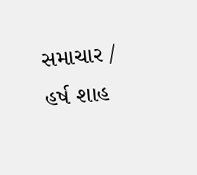સમાચાર / હર્ષ શાહ